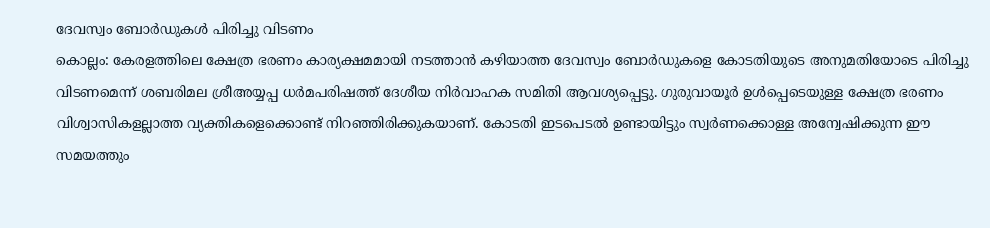ദേവസ്വം ബോർഡുകൾ പിരിച്ചു വിടണം
കൊല്ലം: കേരളത്തിലെ ക്ഷേത്ര ഭരണം കാര്യക്ഷമമായി നടത്താൻ കഴിയാത്ത ദേവസ്വം ബോർഡുകളെ കോടതിയുടെ അനുമതിയോടെ പിരിച്ചു വിടണമെന്ന് ശബരിമല ശ്രീഅയ്യപ്പ ധർമപരിഷത്ത് ദേശീയ നിർവാഹക സമിതി ആവശ്യപ്പെട്ടു. ഗുരുവായൂർ ഉൾപ്പെടെയുള്ള ക്ഷേത്ര ഭരണം വിശ്വാസികളല്ലാത്ത വ്യക്തികളെക്കൊണ്ട് നിറഞ്ഞിരിക്കുകയാണ്. കോടതി ഇടപെടൽ ഉണ്ടായിട്ടും സ്വർണക്കൊള്ള അന്വേഷിക്കുന്ന ഈ സമയത്തും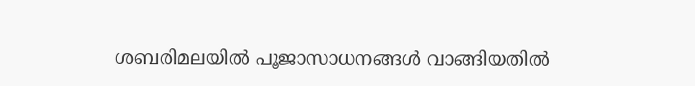ശബരിമലയിൽ പൂജാസാധനങ്ങൾ വാങ്ങിയതിൽ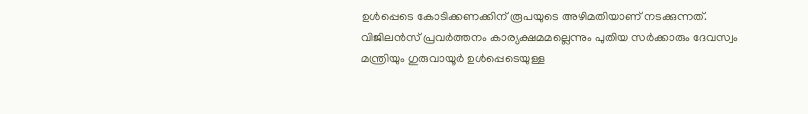ഉൾപ്പെടെ കോടിക്കണക്കിന് രൂപയുടെ അഴിമതിയാണ് നടക്കുന്നത്. വിജിലൻസ് പ്രവർത്തനം കാര്യക്ഷമമല്ലെന്നും പുതിയ സർക്കാരും ദേവസ്വം മന്ത്രിയും ഗുരുവായൂർ ഉൾപ്പെടെയുള്ള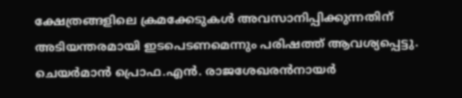ക്ഷേത്രങ്ങളിലെ ക്രമക്കേടുകൾ അവസാനിപ്പിക്കുന്നതിന് അടിയന്തരമായി ഇടപെടണമെന്നും പരിഷത്ത് ആവശ്യപ്പെട്ടു. ചെയർമാൻ പ്രൊഫ.എൻ. രാജശേഖരൻനായർ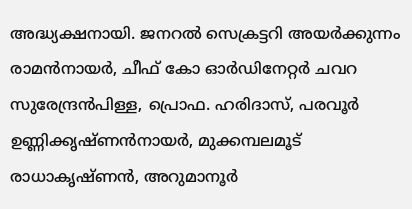അദ്ധ്യക്ഷനായി. ജനറൽ സെക്രട്ടറി അയർക്കുന്നം രാമൻനായർ, ചീഫ് കോ ഓർഡിനേറ്റർ ചവറ സുരേന്ദ്രൻപിള്ള, പ്രൊഫ. ഹരിദാസ്, പരവൂർ ഉണ്ണിക്കൃഷ്ണൻനായർ, മുക്കമ്പലമൂട് രാധാകൃഷ്ണൻ, അറുമാനൂർ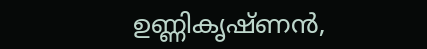ഉണ്ണികൃഷ്ണൻ,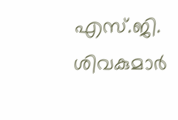എസ്.ജി. ശിവകുമാർ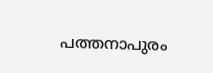പത്തനാപുരം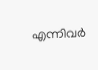എന്നിവർ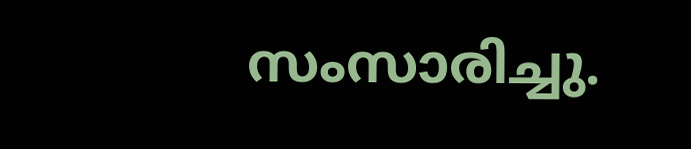സംസാരിച്ചു.